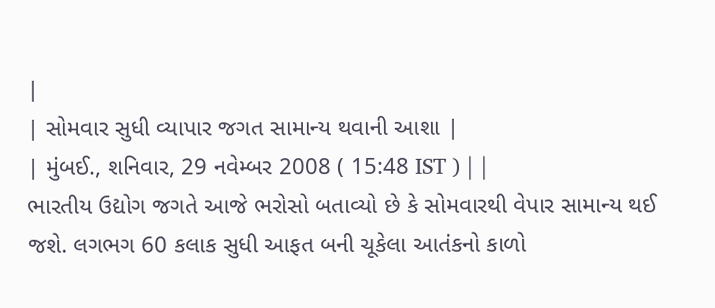|
| સોમવાર સુધી વ્યાપાર જગત સામાન્ય થવાની આશા |
| મુંબઈ., શનિવાર, 29 નવેમ્બર 2008 ( 15:48 IST ) | |
ભારતીય ઉદ્યોગ જગતે આજે ભરોસો બતાવ્યો છે કે સોમવારથી વેપાર સામાન્ય થઈ જશે. લગભગ 60 કલાક સુધી આફત બની ચૂકેલા આતંકનો કાળો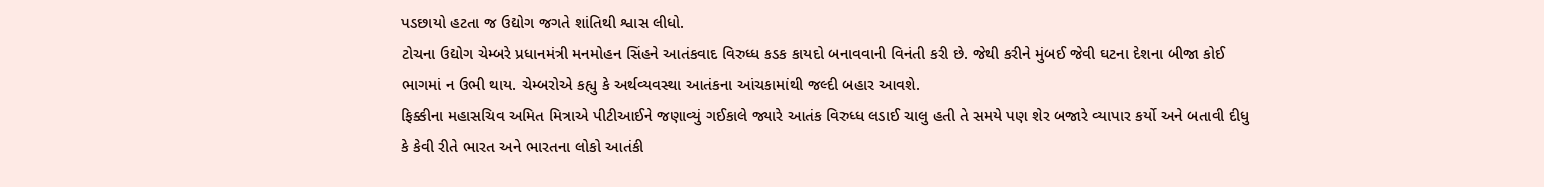પડછાયો હટતા જ ઉદ્યોગ જગતે શાંતિથી શ્વાસ લીધો.
ટોચના ઉદ્યોગ ચેમ્બરે પ્રધાનમંત્રી મનમોહન સિંહને આતંકવાદ વિરુધ્ધ કડક કાયદો બનાવવાની વિનંતી કરી છે. જેથી કરીને મુંબઈ જેવી ઘટના દેશના બીજા કોઈ ભાગમાં ન ઉભી થાય. ચેમ્બરોએ કહ્યુ કે અર્થવ્યવસ્થા આતંકના આંચકામાંથી જલ્દી બહાર આવશે.
ફિક્કીના મહાસચિવ અમિત મિત્રાએ પીટીઆઈને જણાવ્યું ગઈકાલે જ્યારે આતંક વિરુધ્ધ લડાઈ ચાલુ હતી તે સમયે પણ શેર બજારે વ્યાપાર કર્યો અને બતાવી દીધુ કે કેવી રીતે ભારત અને ભારતના લોકો આતંકી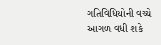ગતિવિધિયોની વચ્ચે આગળ વધી શકે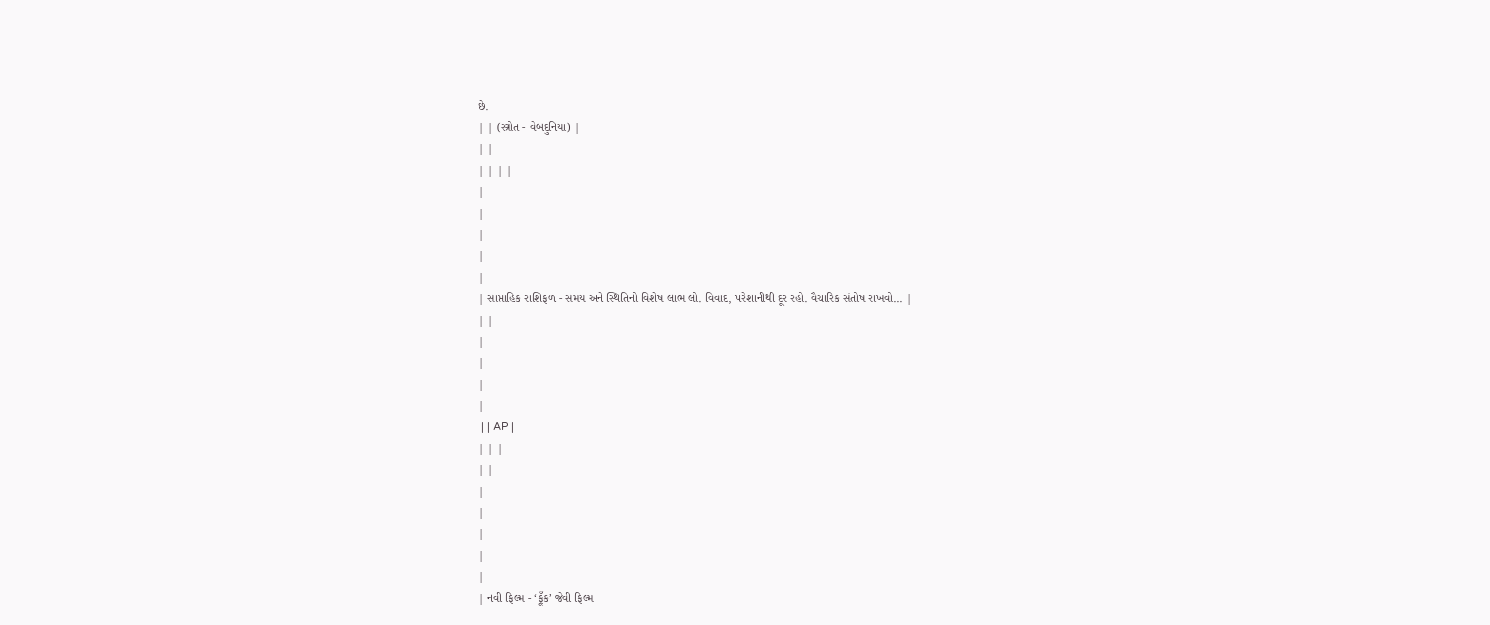છે.
| | (સ્ત્રોત - વેબદુનિયા) |
| |
| | | |
|
|
|
|
|
| સાપ્તાહિક રાશિફળ - સમય અને સ્થિતિનો વિશેષ લાભ લો. વિવાદ, પરેશાનીથી દૂર રહો. વૈચારિક સંતોષ રાખવો... |
| |
|
|
|
|
 | | AP |
| | |
| |
|
|
|
|
|
| નવી ફિલ્મ - ‘ફૂઁક’ જેવી ફિલ્મ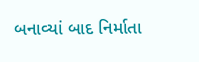બનાવ્યાં બાદ નિર્માતા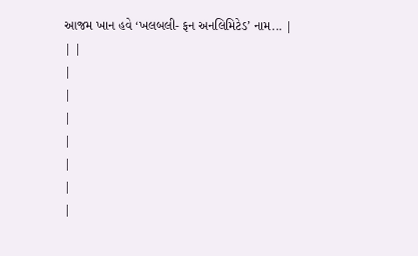આજમ ખાન હવે ‘ખલબલી- ફન અનલિમિટેડ’ નામ... |
| |
|
|
|
|
|
|
|